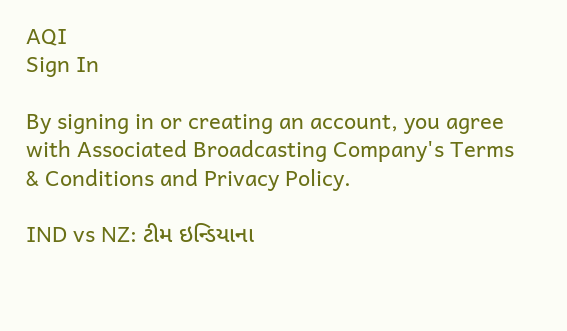AQI
Sign In

By signing in or creating an account, you agree with Associated Broadcasting Company's Terms & Conditions and Privacy Policy.

IND vs NZ: ટીમ ઇન્ડિયાના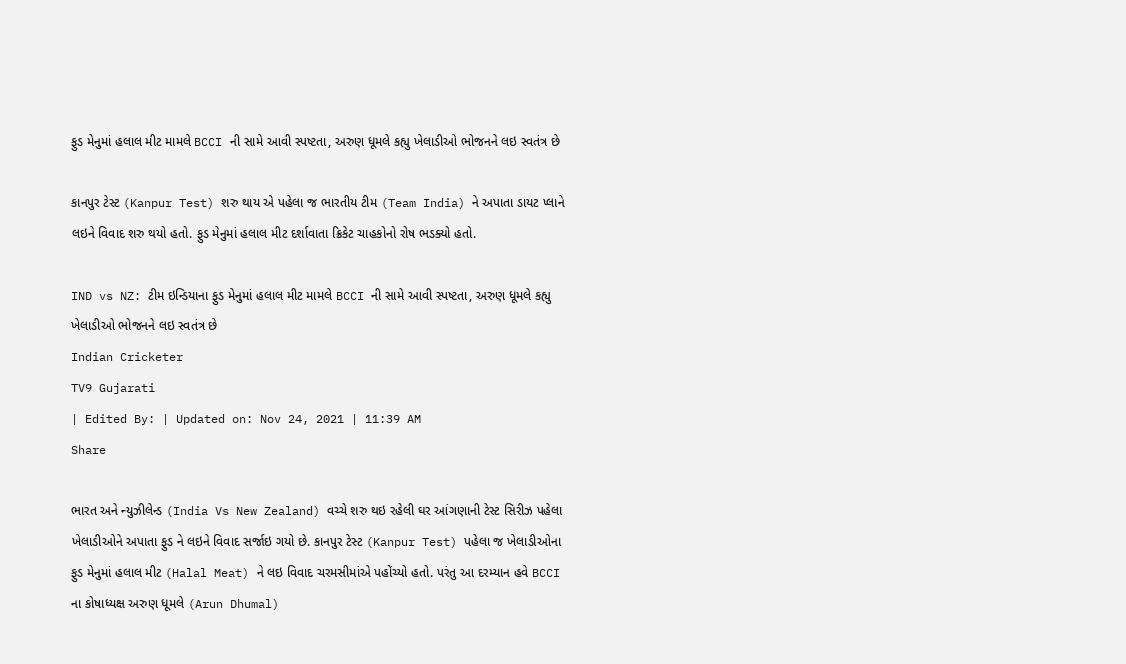ફુડ મેનુમાં હલાલ મીટ મામલે BCCI ની સામે આવી સ્પષ્ટતા, અરુણ ધૂમલે કહ્યુ ખેલાડીઓ ભોજનને લઇ સ્વતંત્ર છે

કાનપુર ટેસ્ટ (Kanpur Test) શરુ થાય એ પહેલા જ ભારતીય ટીમ (Team India) ને અપાતા ડાયટ પ્લાને લઇને વિવાદ શરુ થયો હતો. ફુડ મેનુમાં હલાલ મીટ દર્શાવાતા ક્રિકેટ ચાહકોનો રોષ ભડક્યો હતો.

IND vs NZ: ટીમ ઇન્ડિયાના ફુડ મેનુમાં હલાલ મીટ મામલે BCCI ની સામે આવી સ્પષ્ટતા, અરુણ ધૂમલે કહ્યુ ખેલાડીઓ ભોજનને લઇ સ્વતંત્ર છે
Indian Cricketer
TV9 Gujarati
| Edited By: | Updated on: Nov 24, 2021 | 11:39 AM
Share

ભારત અને ન્યુઝીલેન્ડ (India Vs New Zealand) વચ્ચે શરુ થઇ રહેલી ઘર આંગણાની ટેસ્ટ સિરીઝ પહેલા ખેલાડીઓને અપાતા ફુડ ને લઇને વિવાદ સર્જાઇ ગયો છે. કાનપુર ટેસ્ટ (Kanpur Test) પહેલા જ ખેલાડીઓના ફુડ મેનુમાં હલાલ મીટ (Halal Meat) ને લઇ વિવાદ ચરમસીમાંએ પહોંચ્યો હતો. પરંતુ આ દરમ્યાન હવે BCCI ના કોષાધ્યક્ષ અરુણ ધૂમલે (Arun Dhumal)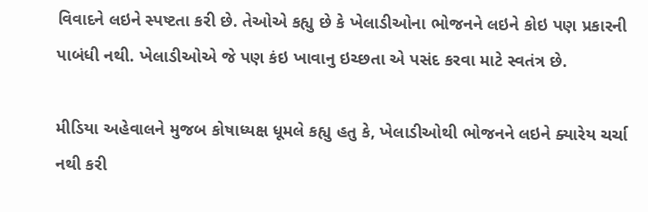વિવાદને લઇને સ્પષ્ટતા કરી છે. તેઓએ કહ્યુ છે કે ખેલાડીઓના ભોજનને લઇને કોઇ પણ પ્રકારની પાબંધી નથી. ખેલાડીઓએ જે પણ કંઇ ખાવાનુ ઇચ્છતા એ પસંદ કરવા માટે સ્વતંત્ર છે.

મીડિયા અહેવાલને મુજબ કોષાધ્યક્ષ ધૂમલે કહ્યુ હતુ કે, ખેલાડીઓથી ભોજનને લઇને ક્યારેય ચર્ચા નથી કરી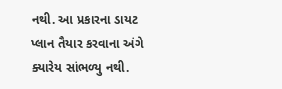નથી. આ પ્રકારના ડાયટ પ્લાન તૈયાર કરવાના અંગે ક્યારેય સાંભળ્યુ નથી.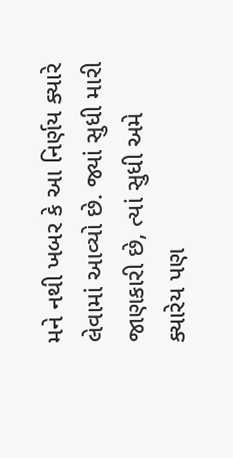મને નથી ખબર કે આ નિર્ણય ક્યારે લેવામાં આવ્યો છે. જ્યાં સુધી મારી જાણકારી છે, ત્યાં સુધી અમે ક્યારેય પણ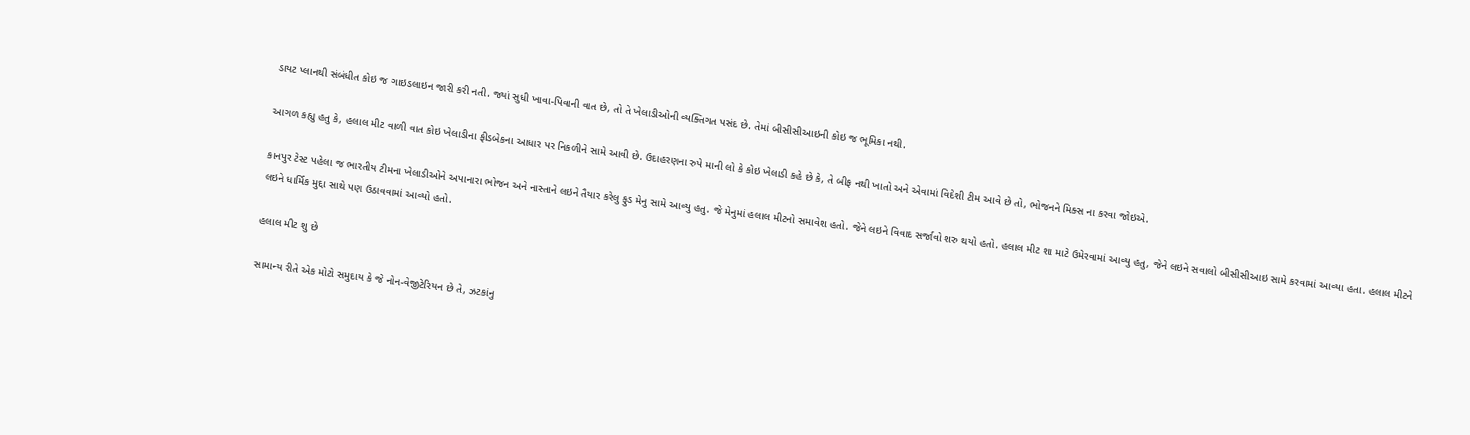ડાયટ પ્લાનથી સંબંધીત કોઇ જ ગાઇડલાઇન જારી કરી નતી. જ્યાં સુધી ખાવા-પિવાની વાત છે, તો તે ખેલાડીઓની વ્યક્તિગત પસંદ છે. તેમાં બીસીસીઆઇની કોઇ જ ભૂમિકા નથી.

આગળ કહ્યુ હતુ કે, હલાલ મીટ વાળી વાત કોઇ ખેલાડીના ફીડબેકના આધાર પર નિકળીને સામે આવી છે. ઉદાહરણના રુપે માની લો કે કોઇ ખેલાડી કહે છે કે, તે બીફ નથી ખાતો અને એવામાં વિદેશી ટીમ આવે છે તો, ભોજનને મિક્સ ના કરવા જોઇએ.

કાનપુર ટેસ્ટ પહેલા જ ભારતીય ટીમના ખેલાડીઓને અપાનારા ભોજન અને નાસ્તાને લઇને તૈયાર કરેલુ ફુડ મેનુ સામે આવ્યુ હતુ. જે મેનુમાં હલાલ મીટનો સમાવેશ હતો. જેને લઇને વિવાદ સર્જાવો શરુ થયો હતો. હલાલ મીટ શા માટે ઉમેરવામાં આવ્યુ હતુ, જેને લઇને સવાલો બીસીસીઆઇ સામે કરવામાં આવ્યા હતા. હલાલ મીટને લઇને ધાર્મિક મુદ્દા સાથે પણ ઉઠાવવામાં આવ્યો હતો.

હલાલ મીટ શુ છે

સામાન્ય રીતે એક મોટો સમુદાય કે જે નોન-વેજીટેરિયન છે તે, ઝટકાંનુ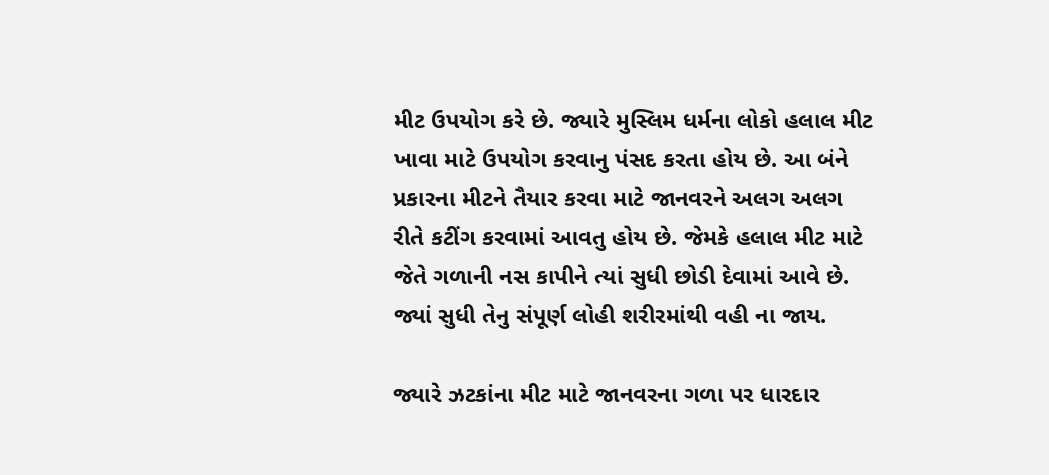મીટ ઉપયોગ કરે છે. જ્યારે મુસ્લિમ ધર્મના લોકો હલાલ મીટ ખાવા માટે ઉપયોગ કરવાનુ પંસદ કરતા હોય છે. આ બંને પ્રકારના મીટને તૈયાર કરવા માટે જાનવરને અલગ અલગ રીતે કટીંગ કરવામાં આવતુ હોય છે. જેમકે હલાલ મીટ માટે જેતે ગળાની નસ કાપીને ત્યાં સુધી છોડી દેવામાં આવે છે. જ્યાં સુધી તેનુ સંપૂર્ણ લોહી શરીરમાંથી વહી ના જાય.

જ્યારે ઝટકાંના મીટ માટે જાનવરના ગળા પર ધારદાર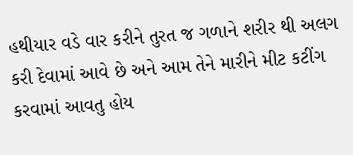હથીયાર વડે વાર કરીને તુરત જ ગળાને શરીર થી અલગ કરી દેવામાં આવે છે અને આમ તેને મારીને મીટ કટીંગ કરવામાં આવતુ હોય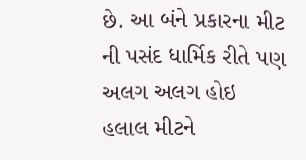છે. આ બંને પ્રકારના મીટ ની પસંદ ધાર્મિક રીતે પણ અલગ અલગ હોઇ હલાલ મીટને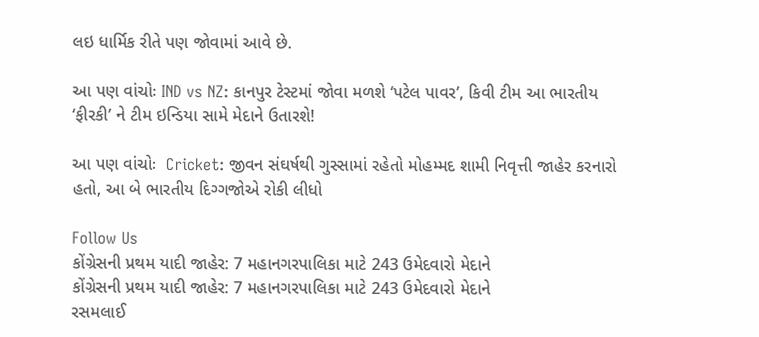લઇ ધાર્મિક રીતે પણ જોવામાં આવે છે.

આ પણ વાંચોઃ IND vs NZ: કાનપુર ટેસ્ટમાં જોવા મળશે ‘પટેલ પાવર’, કિવી ટીમ આ ભારતીય ‘ફીરકી’ ને ટીમ ઇન્ડિયા સામે મેદાને ઉતારશે!

આ પણ વાંચોઃ  Cricket: જીવન સંઘર્ષથી ગુસ્સામાં રહેતો મોહમ્મદ શામી નિવૃત્તી જાહેર કરનારો હતો, આ બે ભારતીય દિગ્ગજોએ રોકી લીધો

Follow Us
કોંગ્રેસની પ્રથમ યાદી જાહેર: 7 મહાનગરપાલિકા માટે 243 ઉમેદવારો મેદાને
કોંગ્રેસની પ્રથમ યાદી જાહેર: 7 મહાનગરપાલિકા માટે 243 ઉમેદવારો મેદાને
રસમલાઈ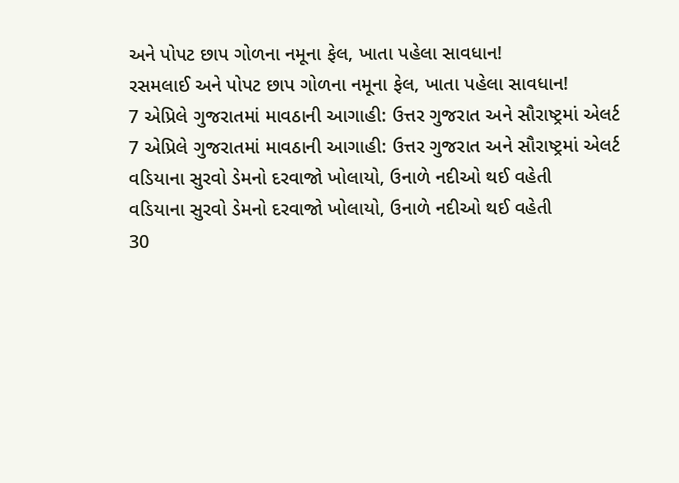અને પોપટ છાપ ગોળના નમૂના ફેલ, ખાતા પહેલા સાવધાન!
રસમલાઈ અને પોપટ છાપ ગોળના નમૂના ફેલ, ખાતા પહેલા સાવધાન!
7 એપ્રિલે ગુજરાતમાં માવઠાની આગાહી: ઉત્તર ગુજરાત અને સૌરાષ્ટ્રમાં એલર્ટ
7 એપ્રિલે ગુજરાતમાં માવઠાની આગાહી: ઉત્તર ગુજરાત અને સૌરાષ્ટ્રમાં એલર્ટ
વડિયાના સુરવો ડેમનો દરવાજો ખોલાયો, ઉનાળે નદીઓ થઈ વહેતી
વડિયાના સુરવો ડેમનો દરવાજો ખોલાયો, ઉનાળે નદીઓ થઈ વહેતી
30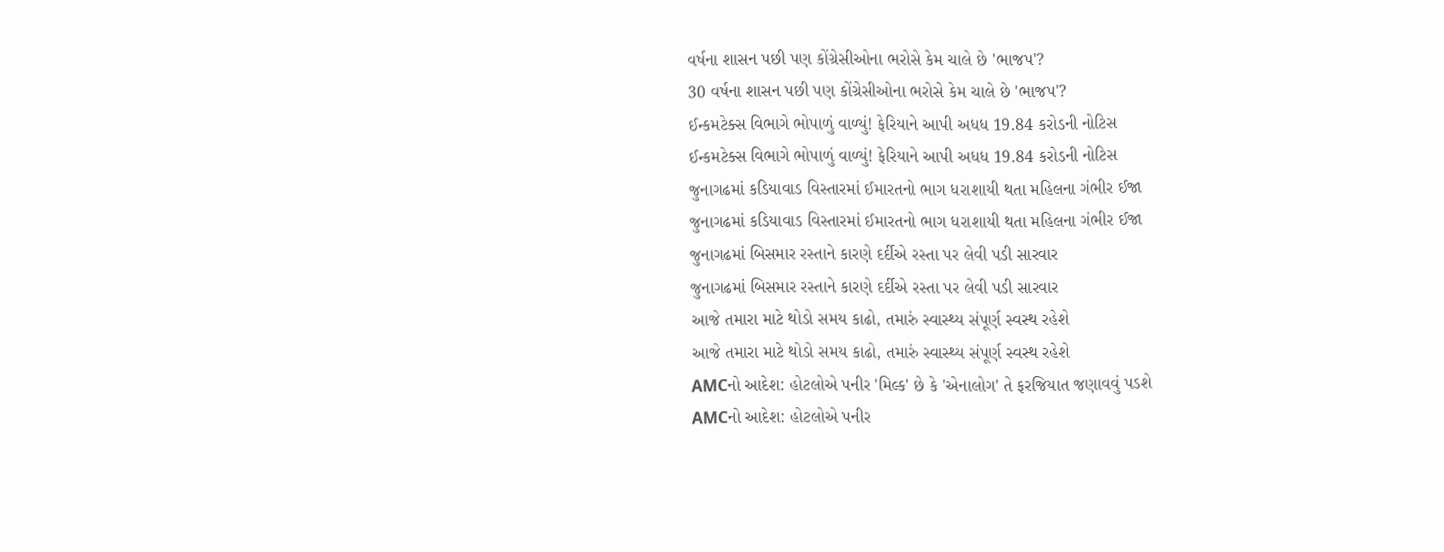વર્ષના શાસન પછી પણ કોંગ્રેસીઓના ભરોસે કેમ ચાલે છે 'ભાજપ'?
30 વર્ષના શાસન પછી પણ કોંગ્રેસીઓના ભરોસે કેમ ચાલે છે 'ભાજપ'?
ઈન્કમટેક્સ વિભાગે ભોપાળું વાળ્યું! ફેરિયાને આપી અધધ 19.84 કરોડની નોટિસ
ઈન્કમટેક્સ વિભાગે ભોપાળું વાળ્યું! ફેરિયાને આપી અધધ 19.84 કરોડની નોટિસ
જુનાગઢમાં કડિયાવાડ વિસ્તારમાં ઈમારતનો ભાગ ધરાશાયી થતા મહિલના ગંભીર ઈજા
જુનાગઢમાં કડિયાવાડ વિસ્તારમાં ઈમારતનો ભાગ ધરાશાયી થતા મહિલના ગંભીર ઈજા
જુનાગઢમાં બિસમાર રસ્તાને કારણે દર્દીએ રસ્તા પર લેવી પડી સારવાર
જુનાગઢમાં બિસમાર રસ્તાને કારણે દર્દીએ રસ્તા પર લેવી પડી સારવાર
આજે તમારા માટે થોડો સમય કાઢો, તમારું સ્વાસ્થ્ય સંપૂર્ણ સ્વસ્થ રહેશે
આજે તમારા માટે થોડો સમય કાઢો, તમારું સ્વાસ્થ્ય સંપૂર્ણ સ્વસ્થ રહેશે
AMCનો આદેશ: હોટલોએ પનીર 'મિલ્ક' છે કે 'એનાલોગ' તે ફરજિયાત જણાવવું પડશે
AMCનો આદેશ: હોટલોએ પનીર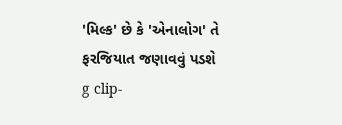'મિલ્ક' છે કે 'એનાલોગ' તે ફરજિયાત જણાવવું પડશે
g clip-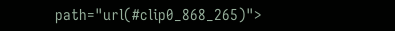path="url(#clip0_868_265)">